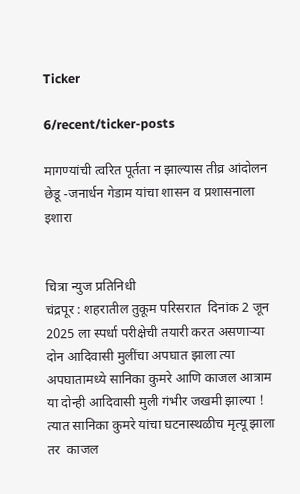Ticker

6/recent/ticker-posts

मागण्यांची त्वरित पूर्तता न झाल्यास तीव्र आंदोलन छेडू -जनार्धन गेडाम यांचा शासन व प्रशासनाला इशारा


चित्रा न्युज प्रतिनिधी
चंद्रपूर : शहरातील तुकूम परिसरात  दिनांक 2 जून 2025 ला स्पर्धा परीक्षेची तयारी करत असणाऱ्या दोन आदिवासी मुलींचा अपघात झाला त्या अपघातामध्ये सानिका कुमरे आणि काजल आत्राम या दोन्ही आदिवासी मुली गंभीर जखमी झाल्या ! त्यात सानिका कुमरे यांचा घटनास्थळीच मृत्यू झाला तर  काजल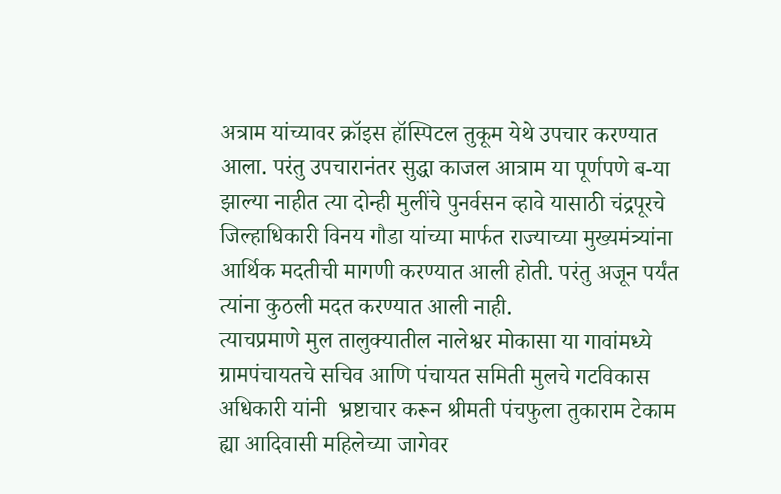अत्राम यांच्यावर क्रॉइस हॉस्पिटल तुकूम येथे उपचार करण्यात आला. परंतु उपचारानंतर सुद्धा काजल आत्राम या पूर्णपणे ब-या झाल्या नाहीत‌ त्या दोन्ही मुलींचे पुनर्वसन व्हावे यासाठी चंद्रपूरचे जिल्हाधिकारी विनय गौडा यांच्या मार्फत राज्याच्या मुख्यमंत्र्यांना आर्थिक मदतीची मागणी करण्यात आली होती. परंतु अजून पर्यंत त्यांना कुठली मदत करण्यात आली नाही.
त्याचप्रमाणे मुल तालुक्यातील नालेश्वर मोकासा या गावांमध्ये ग्रामपंचायतचे सचिव आणि पंचायत समिती मुलचे गटविकास अधिकारी यांनी  भ्रष्टाचार करून श्रीमती पंचफुला तुकाराम टेकाम  ह्या आदिवासी महिलेच्या जागेवर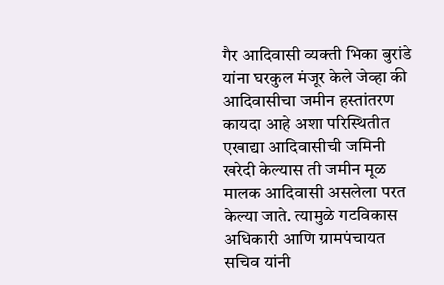गैर आदिवासी व्यक्ती भिका बुरांडे यांना घरकुल मंजूर केले जेव्हा की आदिवासीचा जमीन हस्तांतरण कायदा आहे अशा परिस्थितीत एखाद्या आदिवासीची जमिनी खरेदी केल्यास ती जमीन मूळ मालक आदिवासी असलेला परत केल्या जाते. त्यामुळे गटविकास अधिकारी आणि ग्रामपंचायत सचिव यांनी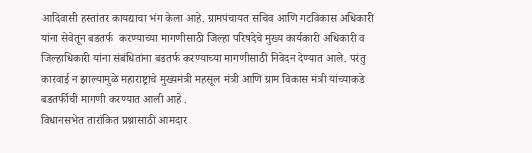आदिवासी हस्तांतर कायद्याचा भंग केला आहे. ग्रामपंचायत सचिव आणि गटविकास अधिकारी यांना सेवेतून बडतर्फ  करण्याच्या मागणीसाठी जिल्हा परिषदेचे मुख्य कार्यकारी अधिकारी व  जिल्हाधिकारी यांना संबंधितांना बडतर्फ करण्याच्या मागणीसाठी निवेदन देण्यात आले. परंतु कारवाई न झाल्यामुळे महाराष्ट्राचे मुख्यमंत्री महसूल मंत्री आणि ग्राम विकास मंत्री यांच्याकडे बडतर्फीची मागणी करण्यात आली आहे .
विधानसभेत तारांकित प्रश्नासाठी आमदार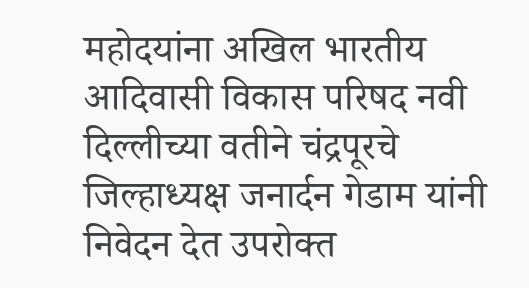महोदयांना अखिल भारतीय आदिवासी विकास परिषद नवी दिल्लीच्या वतीने चंद्रपूरचे जिल्हाध्यक्ष जनार्दन गेडाम यांनी निवेदन देत उपरोक्त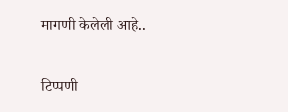मागणी केलेली आहे..

टिप्पणी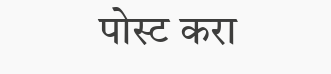पोस्ट करा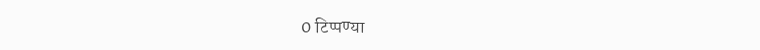0 टिप्पण्या